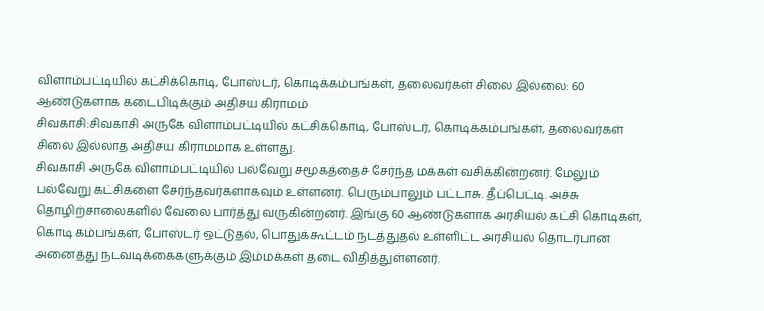விளாம்பட்டியில் கட்சிக்கொடி, போஸ்டர், கொடிக்கம்பங்கள், தலைவர்கள் சிலை இல்லை: 60 ஆண்டுகளாக கடைபிடிக்கும் அதிசய கிராமம்
சிவகாசி:சிவகாசி அருகே விளாம்பட்டியில் கட்சிக்கொடி, போஸ்டர், கொடிக்கம்பங்கள், தலைவர்கள் சிலை இல்லாத அதிசய கிராமமாக உள்ளது.
சிவகாசி அருகே விளாம்பட்டியில் பல்வேறு சமூகத்தைச் சேர்ந்த மக்கள் வசிக்கின்றனர். மேலும் பல்வேறு கட்சிகளை சேர்ந்தவர்களாகவும் உள்ளனர். பெரும்பாலும் பட்டாசு. தீப்பெட்டி. அச்சு தொழிற்சாலைகளில் வேலை பார்த்து வருகின்றனர். இங்கு 60 ஆண்டுகளாக அரசியல் கட்சி கொடிகள், கொடி கம்பங்கள், போஸ்டர் ஒட்டுதல், பொதுக்கூட்டம் நடத்துதல் உள்ளிட்ட அரசியல் தொடர்பான அனைத்து நடவடிக்கைகளுக்கும் இம்மக்கள் தடை விதித்துள்ளனர்.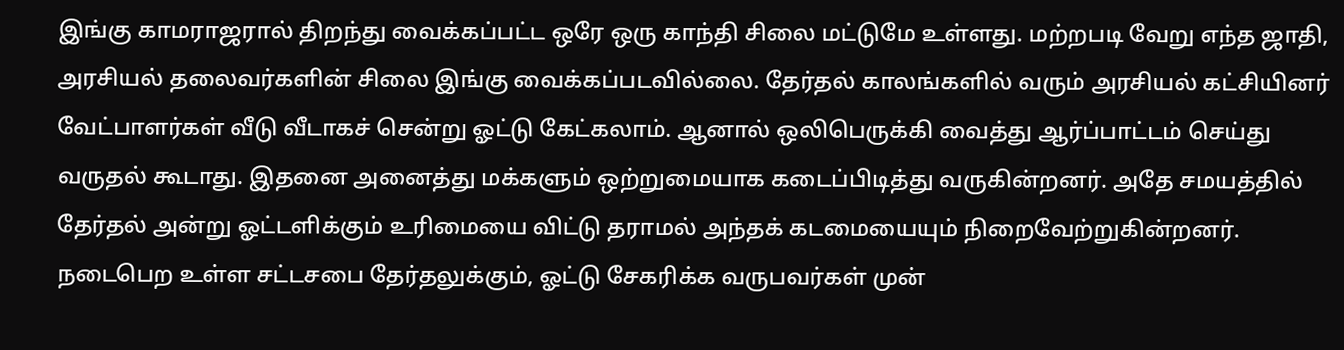இங்கு காமராஜரால் திறந்து வைக்கப்பட்ட ஒரே ஒரு காந்தி சிலை மட்டுமே உள்ளது. மற்றபடி வேறு எந்த ஜாதி, அரசியல் தலைவர்களின் சிலை இங்கு வைக்கப்படவில்லை. தேர்தல் காலங்களில் வரும் அரசியல் கட்சியினர் வேட்பாளர்கள் வீடு வீடாகச் சென்று ஓட்டு கேட்கலாம். ஆனால் ஒலிபெருக்கி வைத்து ஆர்ப்பாட்டம் செய்து வருதல் கூடாது. இதனை அனைத்து மக்களும் ஒற்றுமையாக கடைப்பிடித்து வருகின்றனர். அதே சமயத்தில் தேர்தல் அன்று ஓட்டளிக்கும் உரிமையை விட்டு தராமல் அந்தக் கடமையையும் நிறைவேற்றுகின்றனர். நடைபெற உள்ள சட்டசபை தேர்தலுக்கும், ஓட்டு சேகரிக்க வருபவர்கள் முன்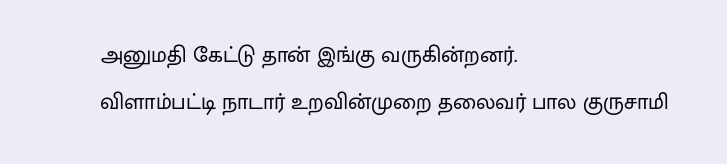அனுமதி கேட்டு தான் இங்கு வருகின்றனர்.
விளாம்பட்டி நாடார் உறவின்முறை தலைவர் பால குருசாமி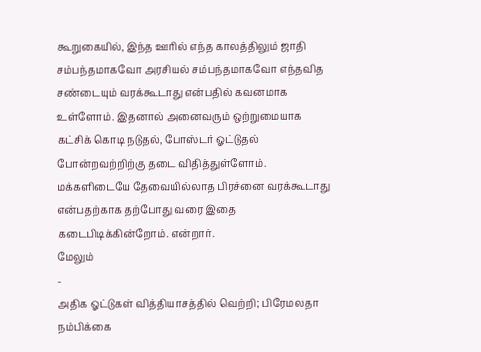கூறுகையில், இந்த ஊரில் எந்த காலத்திலும் ஜாதி சம்பந்தமாகவோ அரசியல் சம்பந்தமாகவோ எந்தவித சண்டையும் வரக்கூடாது என்பதில் கவனமாக உள்ளோம். இதனால் அனைவரும் ஒற்றுமையாக கட்சிக் கொடி நடுதல், போஸ்டர் ஓட்டுதல் போன்றவற்றிற்கு தடை விதித்துள்ளோம். மக்களிடையே தேவையில்லாத பிரச்னை வரக்கூடாது என்பதற்காக தற்போது வரை இதை கடைபிடிக்கின்றோம். என்றார்.
மேலும்
-
அதிக ஓட்டுகள் வித்தியாசத்தில் வெற்றி; பிரேமலதா நம்பிக்கை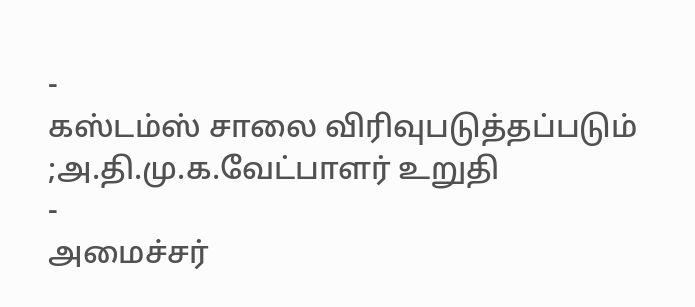-
கஸ்டம்ஸ் சாலை விரிவுபடுத்தப்படும் ;அ.தி.மு.க.வேட்பாளர் உறுதி
-
அமைச்சர்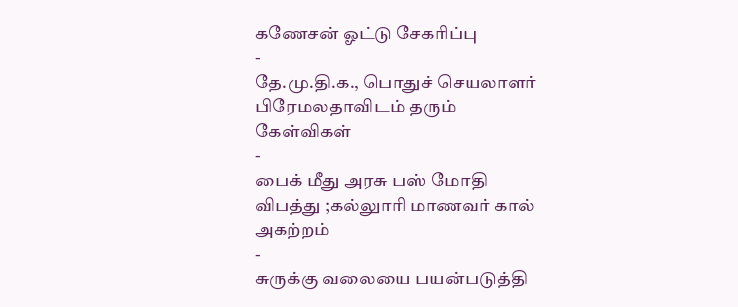கணேசன் ஓட்டு சேகரிப்பு
-
தே.மு.தி.க., பொதுச் செயலாளர் பிரேமலதாவிடம் தரும் கேள்விகள்
-
பைக் மீது அரசு பஸ் மோதி விபத்து ;கல்லுாரி மாணவர் கால் அகற்றம்
-
சுருக்கு வலையை பயன்படுத்தி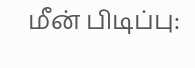மீன் பிடிப்பு: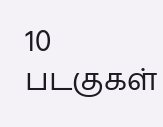10 படகுகள்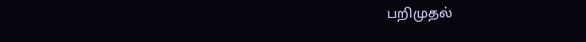பறிமுதல்